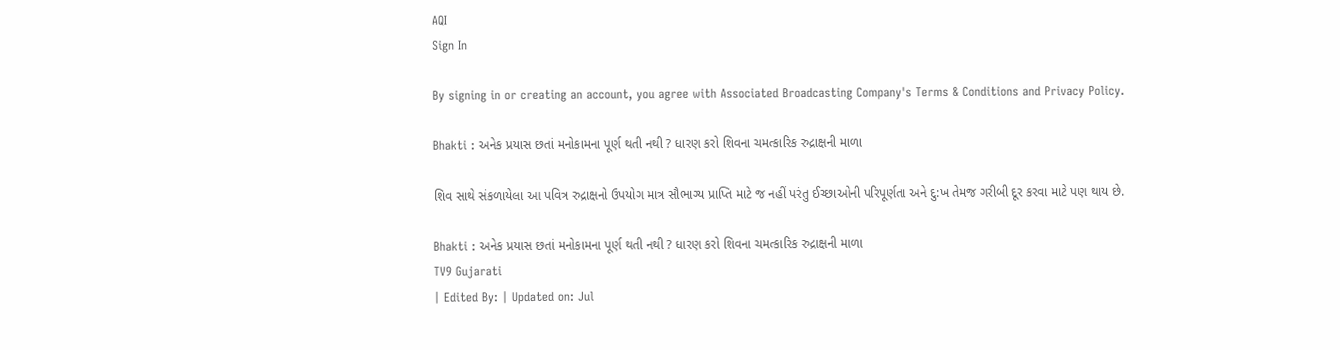AQI
Sign In

By signing in or creating an account, you agree with Associated Broadcasting Company's Terms & Conditions and Privacy Policy.

Bhakti : અનેક પ્રયાસ છતાં મનોકામના પૂર્ણ થતી નથી ? ધારણ કરો શિવના ચમત્કારિક રુદ્રાક્ષની માળા

શિવ સાથે સંકળાયેલા આ પવિત્ર રુદ્રાક્ષનો ઉપયોગ માત્ર સૌભાગ્ય પ્રાપ્તિ માટે જ નહીં પરંતુ ઈચ્છાઓની પરિપૂર્ણતા અને દુ:ખ તેમજ ગરીબી દૂર કરવા માટે પણ થાય છે.

Bhakti : અનેક પ્રયાસ છતાં મનોકામના પૂર્ણ થતી નથી ? ધારણ કરો શિવના ચમત્કારિક રુદ્રાક્ષની માળા
TV9 Gujarati
| Edited By: | Updated on: Jul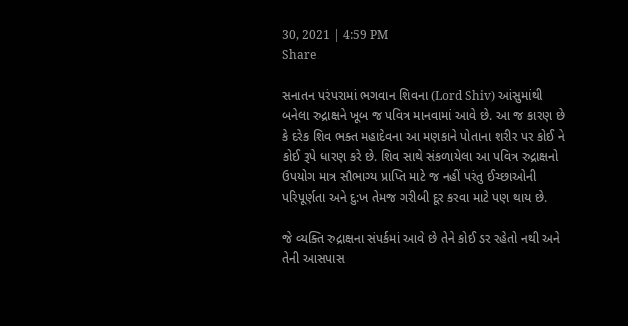30, 2021 | 4:59 PM
Share

સનાતન પરંપરામાં ભગવાન શિવના (Lord Shiv) આંસુમાંથી બનેલા રુદ્રાક્ષને ખૂબ જ પવિત્ર માનવામાં આવે છે. આ જ કારણ છે કે દરેક શિવ ભક્ત મહાદેવના આ મણકાને પોતાના શરીર પર કોઈ ને કોઈ રૂપે ધારણ કરે છે. શિવ સાથે સંકળાયેલા આ પવિત્ર રુદ્રાક્ષનો ઉપયોગ માત્ર સૌભાગ્ય પ્રાપ્તિ માટે જ નહીં પરંતુ ઈચ્છાઓની પરિપૂર્ણતા અને દુ:ખ તેમજ ગરીબી દૂર કરવા માટે પણ થાય છે.

જે વ્યક્તિ રુદ્રાક્ષના સંપર્કમાં આવે છે તેને કોઈ ડર રહેતો નથી અને તેની આસપાસ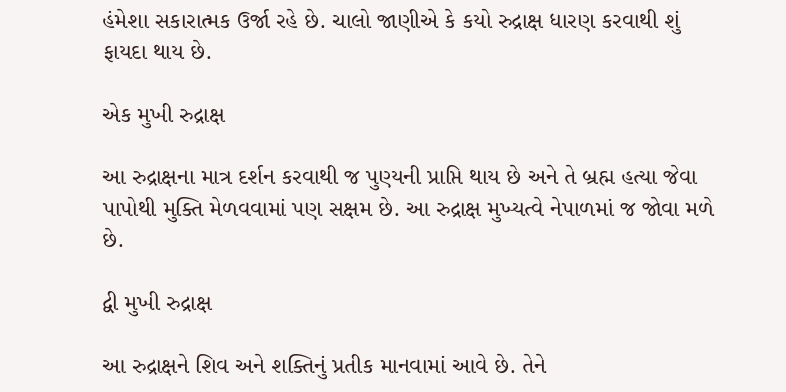હંમેશા સકારાત્મક ઉર્જા રહે છે. ચાલો જાણીએ કે કયો રુદ્રાક્ષ ધારણ કરવાથી શું ફાયદા થાય છે.

એક મુખી રુદ્રાક્ષ

આ રુદ્રાક્ષના માત્ર દર્શન કરવાથી જ પુણ્યની પ્રાપ્તિ થાય છે અને તે બ્રહ્મ હત્યા જેવા પાપોથી મુક્તિ મેળવવામાં પણ સક્ષમ છે. આ રુદ્રાક્ષ મુખ્યત્વે નેપાળમાં જ જોવા મળે છે.

દ્વી મુખી રુદ્રાક્ષ

આ રુદ્રાક્ષને શિવ અને શક્તિનું પ્રતીક માનવામાં આવે છે. તેને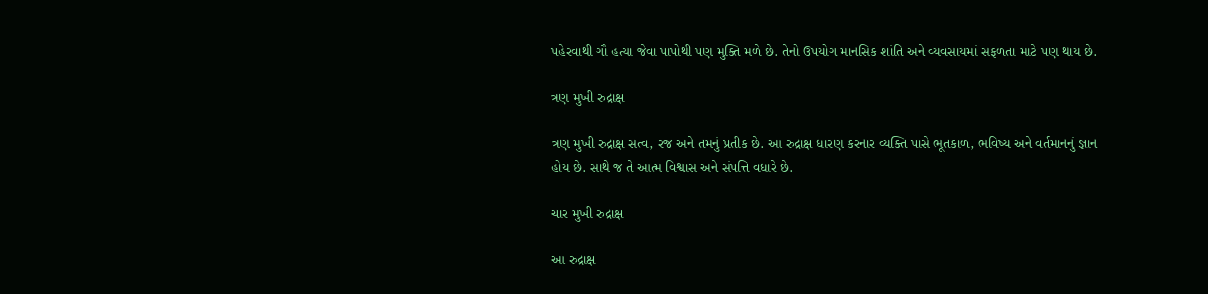પહેરવાથી ગૌ હત્યા જેવા પાપોથી પણ મુક્તિ મળે છે. તેનો ઉપયોગ માનસિક શાંતિ અને વ્યવસાયમાં સફળતા માટે પણ થાય છે.

ત્રણ મુખી રુદ્રાક્ષ

ત્રણ મુખી રુદ્રાક્ષ સત્વ, રજ અને તમનું પ્રતીક છે. આ રુદ્રાક્ષ ધારણ કરનાર વ્યક્તિ પાસે ભૂતકાળ, ભવિષ્ય અને વર્તમાનનું જ્ઞાન હોય છે. સાથે જ તે આત્મ વિશ્વાસ અને સંપત્તિ વધારે છે.

ચાર મુખી રુદ્રાક્ષ

આ રુદ્રાક્ષ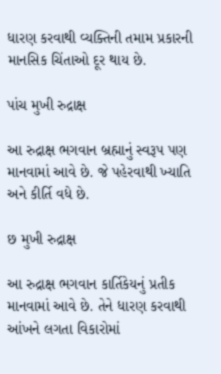ધારણ કરવાથી વ્યક્તિની તમામ પ્રકારની માનસિક ચિંતાઓ દૂર થાય છે.

પાંચ મુખી રુદ્રાક્ષ

આ રુદ્રાક્ષ ભગવાન બ્રહ્માનું સ્વરૂપ પણ માનવામાં આવે છે. જે પહેરવાથી ખ્યાતિ અને કીર્તિ વધે છે.

છ મુખી રુદ્રાક્ષ

આ રુદ્રાક્ષ ભગવાન કાર્તિકેયનું પ્રતીક માનવામાં આવે છે. તેને ધારણ કરવાથી આંખને લગતા વિકારોમાં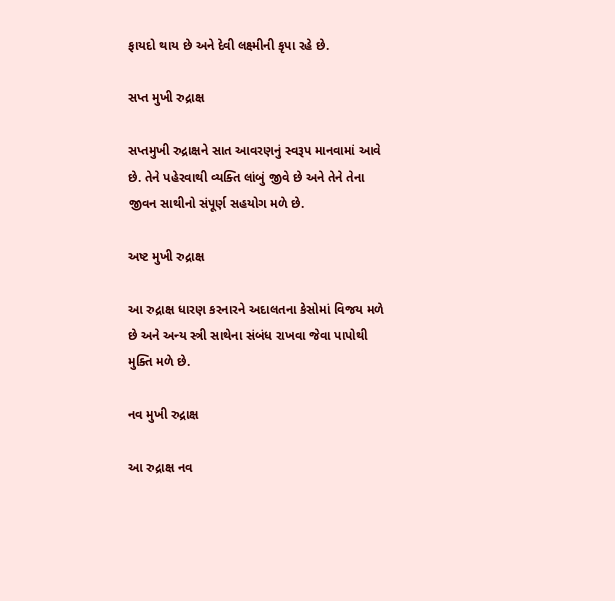ફાયદો થાય છે અને દેવી લક્ષ્મીની કૃપા રહે છે.

સપ્ત મુખી રુદ્રાક્ષ

સપ્તમુખી રુદ્રાક્ષને સાત આવરણનું સ્વરૂપ માનવામાં આવે છે. તેને પહેરવાથી વ્યક્તિ લાંબું જીવે છે અને તેને તેના જીવન સાથીનો સંપૂર્ણ સહયોગ મળે છે.

અષ્ટ મુખી રુદ્રાક્ષ

આ રુદ્રાક્ષ ધારણ કરનારને અદાલતના કેસોમાં વિજય મળે છે અને અન્ય સ્ત્રી સાથેના સંબંધ રાખવા જેવા પાપોથી મુક્તિ મળે છે.

નવ મુખી રુદ્રાક્ષ

આ રુદ્રાક્ષ નવ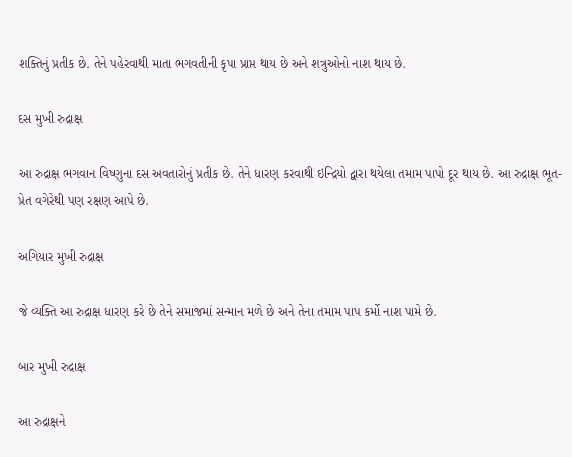શક્તિનું પ્રતીક છે. તેને પહેરવાથી માતા ભગવતીની કૃપા પ્રાપ્ત થાય છે અને શત્રુઓનો નાશ થાય છે.

દસ મુખી રુદ્રાક્ષ

આ રુદ્રાક્ષ ભગવાન વિષ્ણુના દસ અવતારોનું પ્રતીક છે. તેને ધારણ કરવાથી ઇન્દ્રિયો દ્વારા થયેલા તમામ પાપો દૂર થાય છે. આ રુદ્રાક્ષ ભૂત-પ્રેત વગેરેથી પણ રક્ષણ આપે છે.

અગિયાર મુખી રુદ્રાક્ષ

જે વ્યક્તિ આ રુદ્રાક્ષ ધારણ કરે છે તેને સમાજમાં સન્માન મળે છે અને તેના તમામ પાપ કર્મો નાશ પામે છે.

બાર મુખી રુદ્રાક્ષ

આ રુદ્રાક્ષને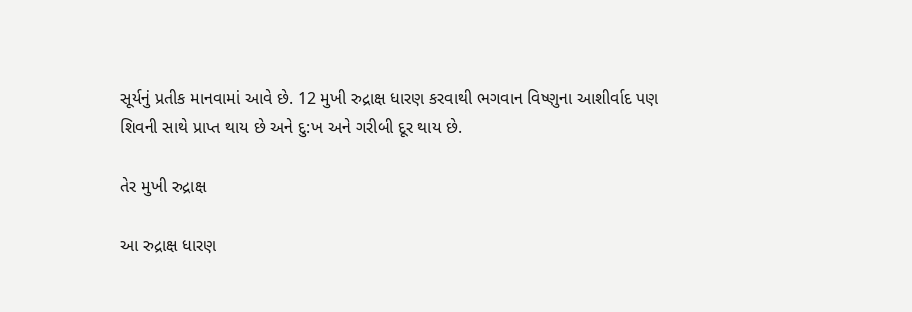સૂર્યનું પ્રતીક માનવામાં આવે છે. 12 મુખી રુદ્રાક્ષ ધારણ કરવાથી ભગવાન વિષ્ણુના આશીર્વાદ પણ શિવની સાથે પ્રાપ્ત થાય છે અને દુ:ખ અને ગરીબી દૂર થાય છે.

તેર મુખી રુદ્રાક્ષ

આ રુદ્રાક્ષ ધારણ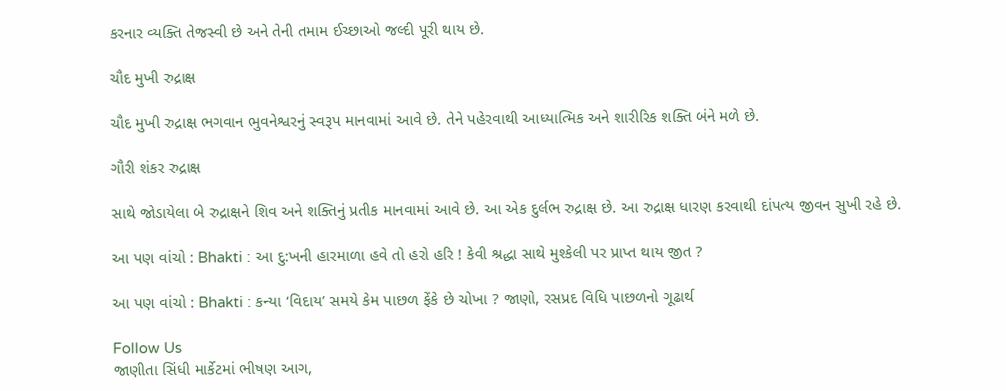કરનાર વ્યક્તિ તેજસ્વી છે અને તેની તમામ ઈચ્છાઓ જલ્દી પૂરી થાય છે.

ચૌદ મુખી રુદ્રાક્ષ

ચૌદ મુખી રુદ્રાક્ષ ભગવાન ભુવનેશ્વરનું સ્વરૂપ માનવામાં આવે છે. તેને પહેરવાથી આધ્યાત્મિક અને શારીરિક શક્તિ બંને મળે છે.

ગૌરી શંકર રુદ્રાક્ષ

સાથે જોડાયેલા બે રુદ્રાક્ષને શિવ અને શક્તિનું પ્રતીક માનવામાં આવે છે. આ એક દુર્લભ રુદ્રાક્ષ છે. આ રુદ્રાક્ષ ધારણ કરવાથી દાંપત્ય જીવન સુખી રહે છે.

આ પણ વાંચો : Bhakti : આ દુ:ખની હારમાળા હવે તો હરો હરિ ! કેવી શ્રદ્ધા સાથે મુશ્કેલી પર પ્રાપ્ત થાય જીત ?

આ પણ વાંચો : Bhakti : કન્યા ‘વિદાય’ સમયે કેમ પાછળ ફેંકે છે ચોખા ? જાણો, રસપ્રદ વિધિ પાછળનો ગૂઢાર્થ

Follow Us
જાણીતા સિંધી માર્કેટમાં ભીષણ આગ,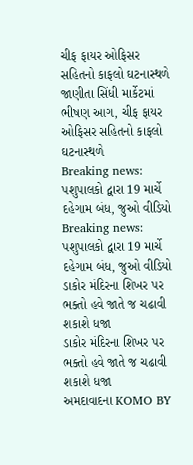ચીફ ફાયર ઓફિસર સહિતનો કાફલો ઘટનાસ્થળે
જાણીતા સિંધી માર્કેટમાં ભીષણ આગ, ચીફ ફાયર ઓફિસર સહિતનો કાફલો ઘટનાસ્થળે
Breaking news: પશુપાલકો દ્વારા 19 માર્ચે દહેગામ બંધ, જુઓ વીડિયો
Breaking news: પશુપાલકો દ્વારા 19 માર્ચે દહેગામ બંધ, જુઓ વીડિયો
ડાકોર મંદિરના શિખર પર ભક્તો હવે જાતે જ ચઢાવી શકાશે ધજા
ડાકોર મંદિરના શિખર પર ભક્તો હવે જાતે જ ચઢાવી શકાશે ધજા
અમદાવાદના KOMO BY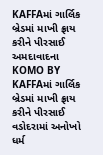KAFFAમાં ગાર્લિક બ્રેડમાં માખી ફ્રાય કરીને પીરસાઈ
અમદાવાદના KOMO BY KAFFAમાં ગાર્લિક બ્રેડમાં માખી ફ્રાય કરીને પીરસાઈ
વડોદરામાં અનોખો ધર્મ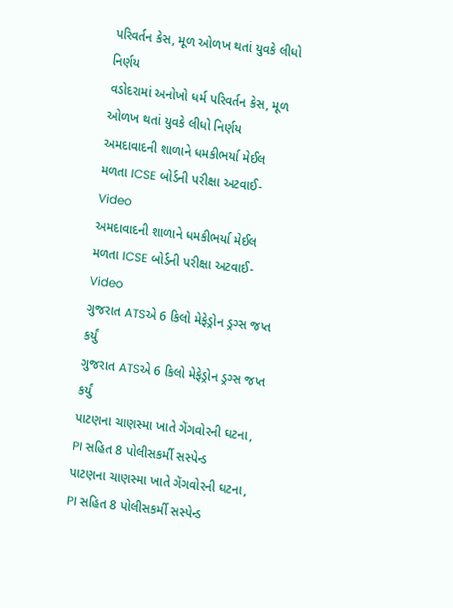પરિવર્તન કેસ, મૂળ ઓળખ થતાં યુવકે લીધો નિર્ણય
વડોદરામાં અનોખો ધર્મ પરિવર્તન કેસ, મૂળ ઓળખ થતાં યુવકે લીધો નિર્ણય
અમદાવાદની શાળાને ધમકીભર્યા મેઈલ મળતા ICSE બોર્ડની પરીક્ષા અટવાઈ-Video
અમદાવાદની શાળાને ધમકીભર્યા મેઈલ મળતા ICSE બોર્ડની પરીક્ષા અટવાઈ-Video
ગુજરાત ATSએ 6 કિલો મેફેડ્રોન ડ્રગ્સ જપ્ત કર્યું
ગુજરાત ATSએ 6 કિલો મેફેડ્રોન ડ્રગ્સ જપ્ત કર્યું
પાટણના ચાણસ્મા ખાતે ગેંગવોરની ઘટના, PI સહિત 8 પોલીસકર્મી સસ્પેન્ડ
પાટણના ચાણસ્મા ખાતે ગેંગવોરની ઘટના, PI સહિત 8 પોલીસકર્મી સસ્પેન્ડ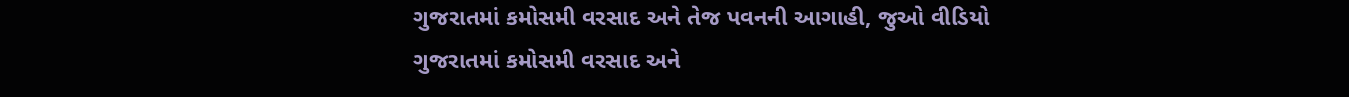ગુજરાતમાં કમોસમી વરસાદ અને તેજ પવનની આગાહી, જુઓ વીડિયો
ગુજરાતમાં કમોસમી વરસાદ અને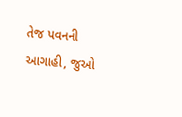તેજ પવનની આગાહી, જુઓ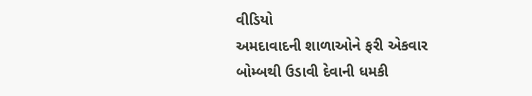વીડિયો
અમદાવાદની શાળાઓને ફરી એકવાર બોમ્બથી ઉડાવી દેવાની ધમકી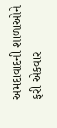અમદાવાદની શાળાઓને ફરી એકવાર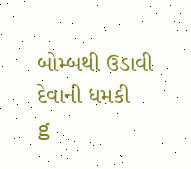બોમ્બથી ઉડાવી દેવાની ધમકી
g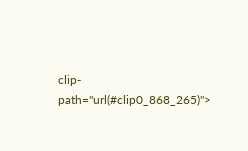clip-path="url(#clip0_868_265)">